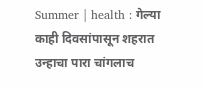Summer | health : गेल्या काही दिवसांपासून शहरात उन्हाचा पारा चांगलाच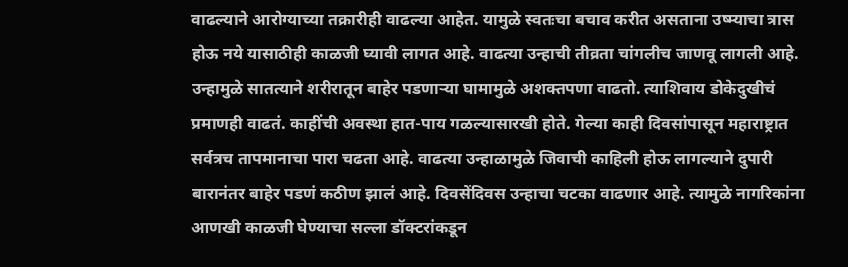वाढल्याने आरोग्याच्या तक्रारीही वाढल्या आहेत. यामुळे स्वतःचा बचाव करीत असताना उष्म्याचा त्रास होऊ नये यासाठीही काळजी घ्यावी लागत आहे. वाढत्या उन्हाची तीव्रता चांगलीच जाणवू लागली आहे. उन्हामुळे सातत्याने शरीरातून बाहेर पडणाऱ्या घामामुळे अशक्तपणा वाढतो. त्याशिवाय डोकेदुखीचं प्रमाणही वाढतं. काहींची अवस्था हात-पाय गळल्यासारखी होते. गेल्या काही दिवसांपासून महाराष्ट्रात सर्वत्रच तापमानाचा पारा चढता आहे. वाढत्या उन्हाळामुळे जिवाची काहिली होऊ लागल्याने दुपारी बारानंतर बाहेर पडणं कठीण झालं आहे. दिवसेंदिवस उन्हाचा चटका वाढणार आहे. त्यामुळे नागरिकांना आणखी काळजी घेण्याचा सल्ला डॉक्टरांकडून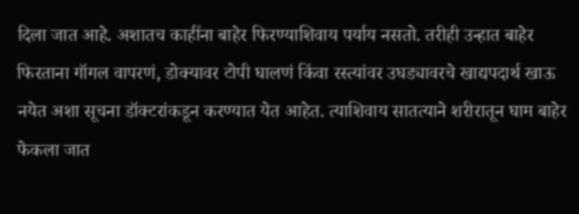दिला जात आहे. अशातच काहींना बाहेर फिरण्याशिवाय पर्याय नसतो. तरीही उन्हात बाहेर फिरताना गॉगल वापरणं, डोक्यावर टोपी घालणं किंवा रस्त्यांवर उघड्यावरचे खाद्यपदार्थ खाऊ नयेत अशा सूचना डॉक्टरांकडून करण्यात येत आहेत. त्याशिवाय सातत्याने शरीरातून घाम बाहेर फेकला जात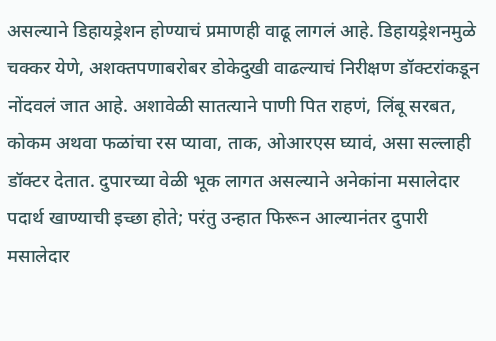असल्याने डिहायड्रेशन होण्याचं प्रमाणही वाढू लागलं आहे. डिहायड्रेशनमुळे चक्कर येणे, अशक्तपणाबरोबर डोकेदुखी वाढल्याचं निरीक्षण डॉक्टरांकडून नोंदवलं जात आहे. अशावेळी सातत्याने पाणी पित राहणं, लिंबू सरबत, कोकम अथवा फळांचा रस प्यावा, ताक, ओआरएस घ्यावं, असा सल्लाही डॉक्टर देतात. दुपारच्या वेळी भूक लागत असल्याने अनेकांना मसालेदार पदार्थ खाण्याची इच्छा होते; परंतु उन्हात फिरून आल्यानंतर दुपारी मसालेदार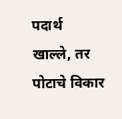पदार्थ खाल्ले, तर पोटाचे विकार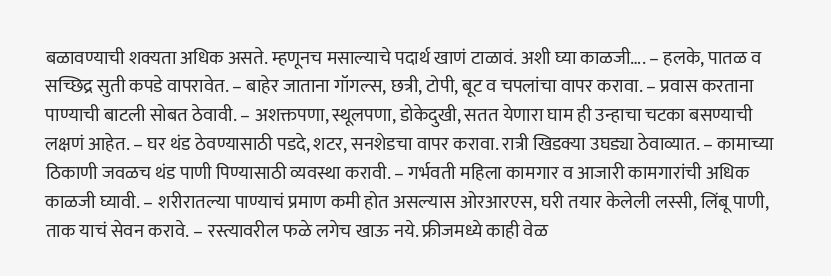बळावण्याची शक्यता अधिक असते. म्हणूनच मसाल्याचे पदार्थ खाणं टाळावं. अशी घ्या काळजी…. – हलके, पातळ व सच्छिद्र सुती कपडे वापरावेत. – बाहेर जाताना गॉगल्स, छत्री, टोपी, बूट व चपलांचा वापर करावा. – प्रवास करताना पाण्याची बाटली सोबत ठेवावी. – अशक्तपणा, स्थूलपणा, डोकेदुखी, सतत येणारा घाम ही उन्हाचा चटका बसण्याची लक्षणं आहेत. – घर थंड ठेवण्यासाठी पडदे, शटर, सनशेडचा वापर करावा. रात्री खिडक्या उघड्या ठेवाव्यात. – कामाच्या ठिकाणी जवळच थंड पाणी पिण्यासाठी व्यवस्था करावी. – गर्भवती महिला कामगार व आजारी कामगारांची अधिक काळजी घ्यावी. – शरीरातल्या पाण्याचं प्रमाण कमी होत असल्यास ओरआरएस, घरी तयार केलेली लस्सी, लिंबू पाणी, ताक याचं सेवन करावे. – रस्त्यावरील फळे लगेच खाऊ नये. फ्रीजमध्ये काही वेळ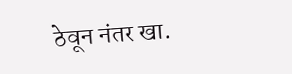ठेवून नंतर खा.